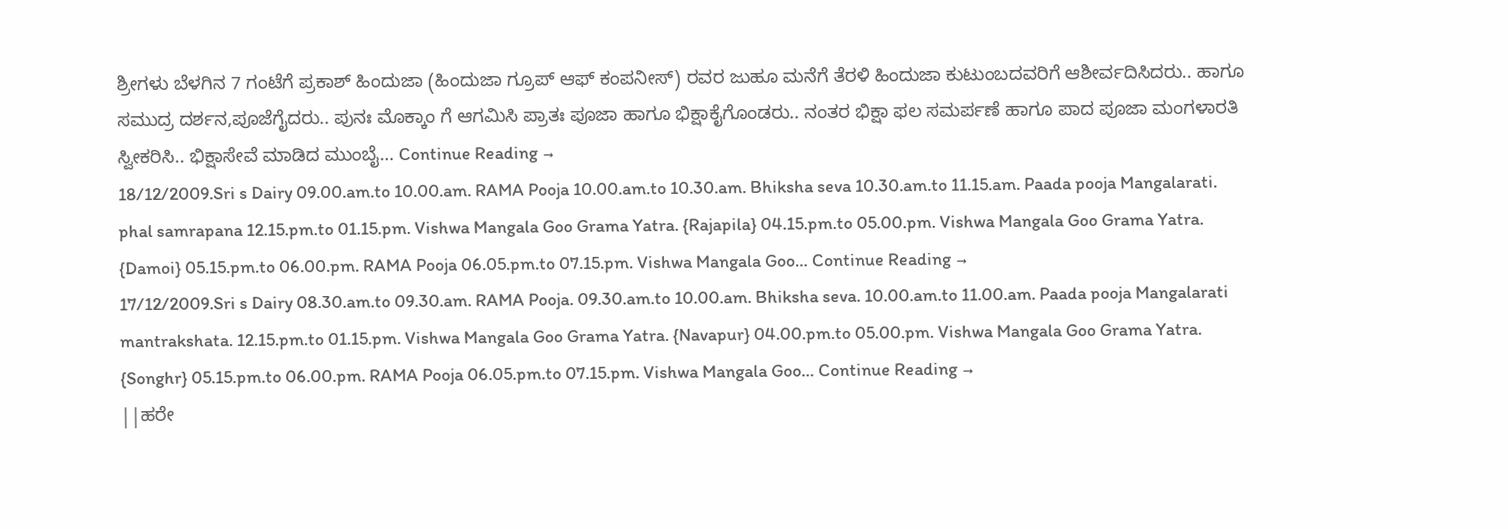ಶ್ರೀಗಳು ಬೆಳಗಿನ 7 ಗಂಟೆಗೆ ಪ್ರಕಾಶ್ ಹಿಂದುಜಾ (ಹಿಂದುಜಾ ಗ್ರೂಪ್ ಆಫ್ ಕಂಪನೀಸ್) ರವರ ಜುಹೂ ಮನೆಗೆ ತೆರಳಿ ಹಿಂದುಜಾ ಕುಟುಂಬದವರಿಗೆ ಆಶೀರ್ವದಿಸಿದರು.. ಹಾಗೂ ಸಮುದ್ರ ದರ್ಶನ,ಪೂಜೆಗೈದರು.. ಪುನಃ ಮೊಕ್ಕಾಂ ಗೆ ಆಗಮಿಸಿ ಪ್ರಾತಃ ಪೂಜಾ ಹಾಗೂ ಭಿಕ್ಷಾಕೈಗೊಂಡರು.. ನಂತರ ಭಿಕ್ಷಾ ಫಲ ಸಮರ್ಪಣೆ ಹಾಗೂ ಪಾದ ಪೂಜಾ ಮಂಗಳಾರತಿ ಸ್ವೀಕರಿಸಿ.. ಭಿಕ್ಷಾಸೇವೆ ಮಾಡಿದ ಮುಂಬೈ… Continue Reading →
18/12/2009.Sri s Dairy 09.00.am.to 10.00.am. RAMA Pooja 10.00.am.to 10.30.am. Bhiksha seva 10.30.am.to 11.15.am. Paada pooja Mangalarati. phal samrapana 12.15.pm.to 01.15.pm. Vishwa Mangala Goo Grama Yatra. {Rajapila} 04.15.pm.to 05.00.pm. Vishwa Mangala Goo Grama Yatra. {Damoi} 05.15.pm.to 06.00.pm. RAMA Pooja 06.05.pm.to 07.15.pm. Vishwa Mangala Goo… Continue Reading →
17/12/2009.Sri s Dairy 08.30.am.to 09.30.am. RAMA Pooja. 09.30.am.to 10.00.am. Bhiksha seva. 10.00.am.to 11.00.am. Paada pooja Mangalarati mantrakshata. 12.15.pm.to 01.15.pm. Vishwa Mangala Goo Grama Yatra. {Navapur} 04.00.pm.to 05.00.pm. Vishwa Mangala Goo Grama Yatra. {Songhr} 05.15.pm.to 06.00.pm. RAMA Pooja 06.05.pm.to 07.15.pm. Vishwa Mangala Goo… Continue Reading →
||ಹರೇ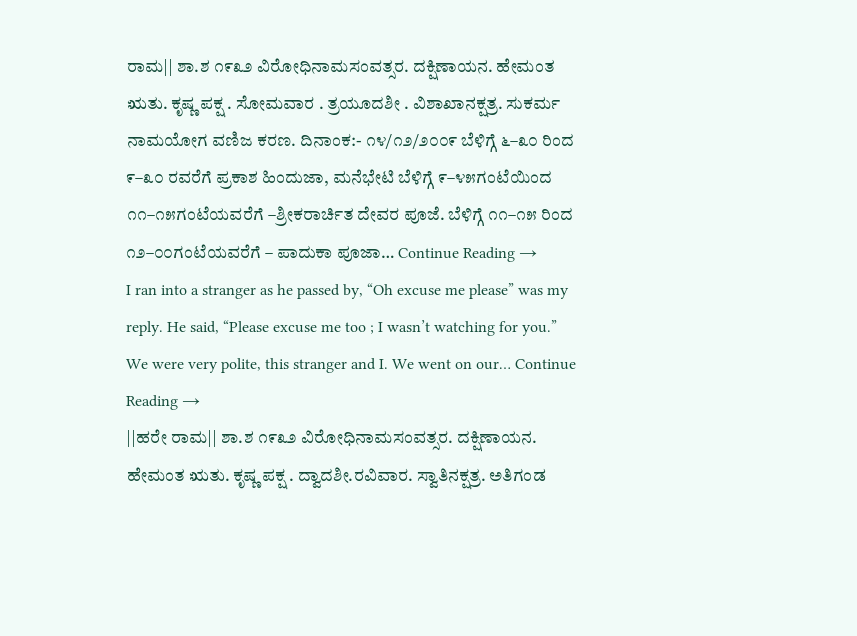ರಾಮ|| ಶಾ.ಶ ೧೯೩೨ ವಿರೋಧಿನಾಮಸಂವತ್ಸರ. ದಕ್ಷಿಣಾಯನ. ಹೇಮಂತ ಋತು. ಕೃಷ್ಣ ಪಕ್ಷ . ಸೋಮವಾರ . ತ್ರಯೂದಶೀ . ವಿಶಾಖಾನಕ್ಷತ್ರ. ಸುಕರ್ಮ ನಾಮಯೋಗ ವಣಿಜ ಕರಣ. ದಿನಾಂಕ:- ೧೪/೧೨/೨೦೦೯ ಬೆಳಿಗ್ಗೆ ೬–೩೦ ರಿಂದ ೯–೩೦ ರವರೆಗೆ ಪ್ರಕಾಶ ಹಿಂದುಜಾ, ಮನೆಭೇಟಿ ಬೆಳಿಗ್ಗೆ ೯–೪೫ಗಂಟೆಯಿಂದ ೧೧–೧೫ಗಂಟೆಯವರೆಗೆ –ಶ್ರೀಕರಾರ್ಚಿತ ದೇವರ ಪೂಜೆ. ಬೆಳಿಗ್ಗೆ ೧೧–೧೫ ರಿಂದ ೧೨–೦೦ಗಂಟೆಯವರೆಗೆ – ಪಾದುಕಾ ಪೂಜಾ… Continue Reading →
I ran into a stranger as he passed by, “Oh excuse me please” was my reply. He said, “Please excuse me too ; I wasn’t watching for you.” We were very polite, this stranger and I. We went on our… Continue Reading →
||ಹರೇ ರಾಮ|| ಶಾ.ಶ ೧೯೩೨ ವಿರೋಧಿನಾಮಸಂವತ್ಸರ. ದಕ್ಷಿಣಾಯನ. ಹೇಮಂತ ಋತು. ಕೃಷ್ಣ ಪಕ್ಷ . ದ್ವಾದಶೀ.ರವಿವಾರ. ಸ್ವಾತಿನಕ್ಷತ್ರ. ಅತಿಗಂಡ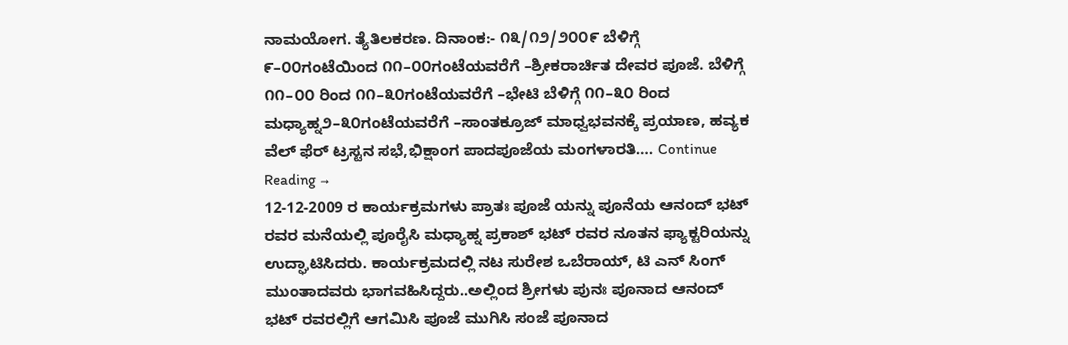ನಾಮಯೋಗ. ತ್ಯೆತಿಲಕರಣ. ದಿನಾಂಕ:- ೧೩/೧೨/೨೦೦೯ ಬೆಳಿಗ್ಗೆ ೯–೦೦ಗಂಟೆಯಿಂದ ೧೧–೦೦ಗಂಟೆಯವರೆಗೆ –ಶ್ರೀಕರಾರ್ಚಿತ ದೇವರ ಪೂಜೆ. ಬೆಳಿಗ್ಗೆ ೧೧–೦೦ ರಿಂದ ೧೧–೩೦ಗಂಟೆಯವರೆಗೆ –ಭೇಟಿ ಬೆಳಿಗ್ಗೆ ೧೧–೩೦ ರಿಂದ ಮಧ್ಯಾಹ್ನ೨–೩೦ಗಂಟೆಯವರೆಗೆ –ಸಾಂತಕ್ರೂಜ್ ಮಾಧ್ವಭವನಕ್ಕೆ ಪ್ರಯಾಣ, ಹವ್ಯಕ ವೆಲ್ ಫೆರ್ ಟ್ರಸ್ಟನ ಸಭೆ,ಭಿಕ್ಷಾಂಗ ಪಾದಪೂಜೆಯ ಮಂಗಳಾರತಿ…. Continue Reading →
12-12-2009 ರ ಕಾರ್ಯಕ್ರಮಗಳು ಪ್ರಾತಃ ಪೂಜೆ ಯನ್ನು ಪೂನೆಯ ಆನಂದ್ ಭಟ್ ರವರ ಮನೆಯಲ್ಲಿ ಪೂರೈಸಿ ಮಧ್ಯಾಹ್ನ ಪ್ರಕಾಶ್ ಭಟ್ ರವರ ನೂತನ ಫ್ಯಾಕ್ಟರಿಯನ್ನು ಉದ್ಘಾಟಿಸಿದರು. ಕಾರ್ಯಕ್ರಮದಲ್ಲಿ ನಟ ಸುರೇಶ ಒಬೆರಾಯ್, ಟಿ ಎನ್ ಸಿಂಗ್ ಮುಂತಾದವರು ಭಾಗವಹಿಸಿದ್ದರು..ಅಲ್ಲಿಂದ ಶ್ರೀಗಳು ಪುನಃ ಪೂನಾದ ಆನಂದ್ ಭಟ್ ರವರಲ್ಲಿಗೆ ಆಗಮಿಸಿ ಪೂಜೆ ಮುಗಿಸಿ ಸಂಜೆ ಪೂನಾದ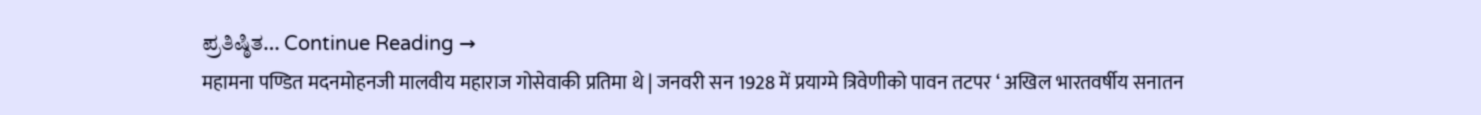ಪ್ರತಿಷ್ಠಿತ… Continue Reading →
महामना पण्डित मदनमोहनजी मालवीय महाराज गोसेवाकी प्रतिमा थे | जनवरी सन 1928 में प्रयाग्मे त्रिवेणीको पावन तटपर ‘ अखिल भारतवर्षीय सनातन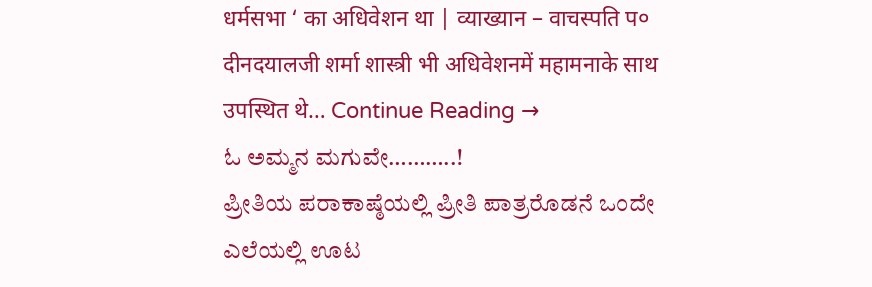धर्मसभा ‘ का अधिवेशन था | व्याख्यान – वाचस्पति प० दीनदयालजी शर्मा शास्त्री भी अधिवेशनमें महामनाके साथ उपस्थित थे… Continue Reading →
ಓ ಅಮ್ಮನ ಮಗುವೇ………..!
ಪ್ರೀತಿಯ ಪರಾಕಾಷ್ಠೆಯಲ್ಲಿ ಪ್ರೀತಿ ಪಾತ್ರರೊಡನೆ ಒಂದೇ ಎಲೆಯಲ್ಲಿ ಊಟ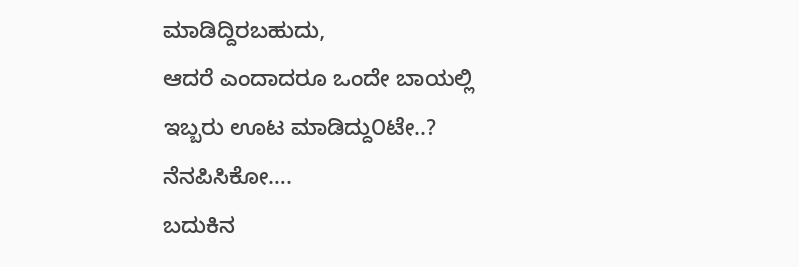ಮಾಡಿದ್ದಿರಬಹುದು,
ಆದರೆ ಎಂದಾದರೂ ಒಂದೇ ಬಾಯಲ್ಲಿ ಇಬ್ಬರು ಊಟ ಮಾಡಿದ್ದು೦ಟೇ..?
ನೆನಪಿಸಿಕೋ….
ಬದುಕಿನ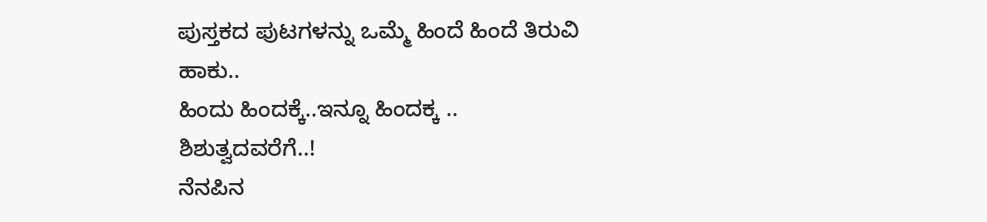ಪುಸ್ತಕದ ಪುಟಗಳನ್ನು ಒಮ್ಮೆ ಹಿಂದೆ ಹಿಂದೆ ತಿರುವಿ ಹಾಕು..
ಹಿಂದು ಹಿಂದಕ್ಕೆ..ಇನ್ನೂ ಹಿಂದಕ್ಕ .. ಶಿಶುತ್ವದವರೆಗೆ..!
ನೆನಪಿನ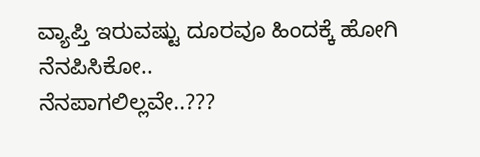ವ್ಯಾಪ್ತಿ ಇರುವಷ್ಟು ದೂರವೂ ಹಿಂದಕ್ಕೆ ಹೋಗಿ ನೆನಪಿಸಿಕೋ..
ನೆನಪಾಗಲಿಲ್ಲವೇ..???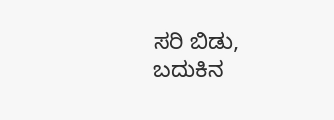ಸರಿ ಬಿಡು, ಬದುಕಿನ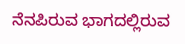ನೆನಪಿರುವ ಭಾಗದಲ್ಲಿರುವ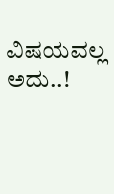ವಿಷಯವಲ್ಲ ಅದು..!